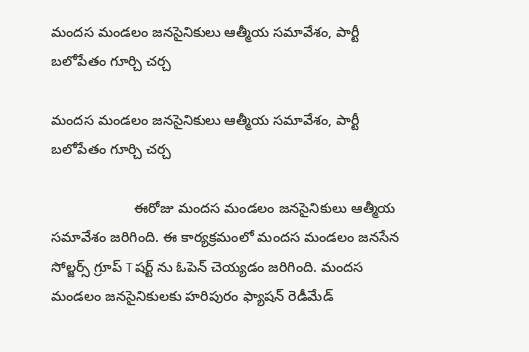మందస మండలం జనసైనికులు ఆత్మీయ సమావేశం, పార్టీ బలోపేతం గూర్చి చర్చ

మందస మండలం జనసైనికులు ఆత్మీయ సమావేశం, పార్టీ బలోపేతం గూర్చి చర్చ

                     ఈరోజు మందస మండలం జనసైనికులు ఆత్మీయ సమావేశం జరిగింది. ఈ కార్యక్రమంలో మందస మండలం జనసేన సోల్జర్స్ గ్రూప్ T షర్ట్ ను ఓపెన్ చెయ్యడం జరిగింది. మందస మండలం జనసైనికులకు హరిపురం ఫ్యాషన్ రెడీమేడ్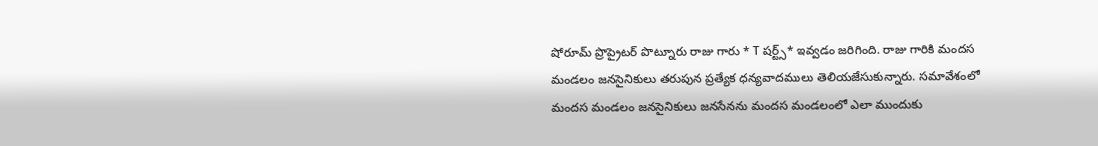షోరూమ్ ప్రొప్రైటర్ పొట్నూరు రాజు గారు * T షర్ట్స్* ఇవ్వడం జరిగింది. రాజు గారికి మందస మండలం జనసైనికులు తరుపున ప్రత్యేక ధన్యవాదములు తెలియజేసుకున్నారు. సమావేశంలో మందస మండలం జనసైనికులు జనసేనను మందస మండలంలో ఎలా ముందుకు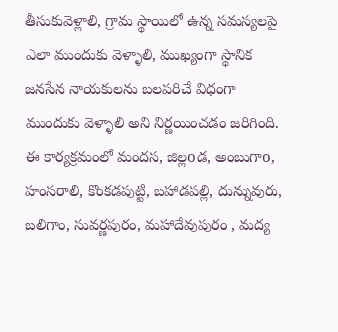తీసుకువెళ్లాలి, గ్రామ స్థాయిలో ఉన్న సమస్యలపై ఎలా ముందుకు వెళ్ళాలి, ముఖ్యంగా స్థానిక జనసేన నాయకులను బలపరిచే విధంగా ముందుకు వెళ్ళాలి అని నిర్ణయించడం జరిగింది. ఈ కార్యక్రమంలో మందస, జిల్లoడ, అంబుగాo, హంసరాలి, కొంకడపుట్టి, బహాడపల్లి, దున్నువురు, బలిగాం, సువర్ణపురం, మహాదేవుపురం , మద్య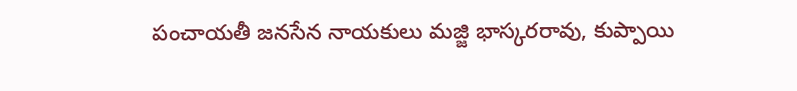పంచాయతీ జనసేన నాయకులు మజ్జి భాస్కరరావు, కుప్పాయి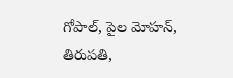గోపాల్, పైల మోహన్, తిరుపతి,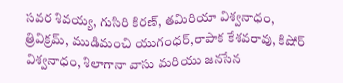సవర శివయ్య, గుసిరి కిరణ్, తమిరియా విశ్వనాధం, త్రివిక్రమ్, ముడిమంచి యుగంధర్,రాపాక కేశవరావు, కిషోర్ విశ్వనాధం, శిలాగానా వాసు మరియు జనసేన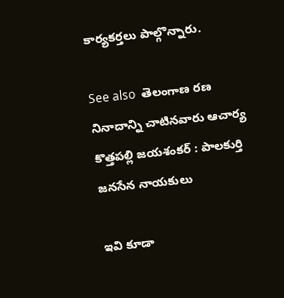కార్యకర్తలు పాల్గొన్నారు.

See also  తెలంగాణ రణ నినాదాన్ని చాటినవారు ఆచార్య కొత్తపల్లి జయశంకర్ : పాలకుర్తి జనసేన నాయకులు

ఇవి కూడా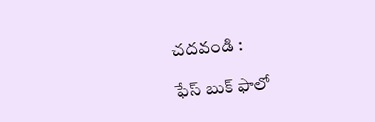చదవండి :

ఫేస్ బుక్ ఫాలో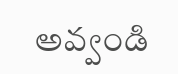అవ్వండి